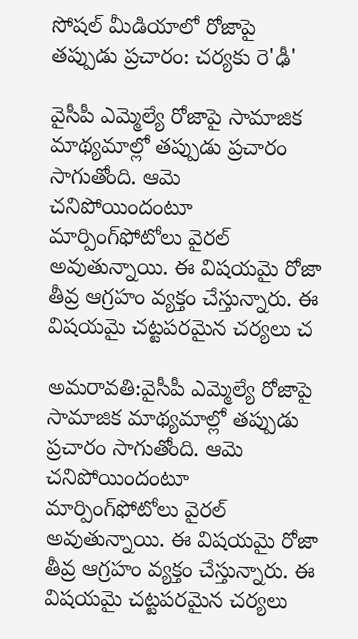సోషల్ మీడియాలో రోజాపై తప్పుడు ప్రచారం: చర్యకు రె'ఢీ'

వైసీపీ ఎమ్మెల్యే రోజాపై సామాజిక మాథ్యమాల్లో తప్పుడు ప్రచారం సాగుతోంది. ఆమె చనిపోయిందంటూ మార్పింగ్‌ఫోటోలు వైరల్ అవుతున్నాయి. ఈ విషయమై రోజా తీవ్ర ఆగ్రహం వ్యక్తం చేస్తున్నారు. ఈ విషయమై చట్టపరమైన చర్యలు చ

అమరావతి:వైసీపీ ఎమ్మెల్యే రోజాపై సామాజిక మాథ్యమాల్లో తప్పుడు ప్రచారం సాగుతోంది. ఆమె చనిపోయిందంటూ మార్పింగ్‌ఫోటోలు వైరల్ అవుతున్నాయి. ఈ విషయమై రోజా తీవ్ర ఆగ్రహం వ్యక్తం చేస్తున్నారు. ఈ విషయమై చట్టపరమైన చర్యలు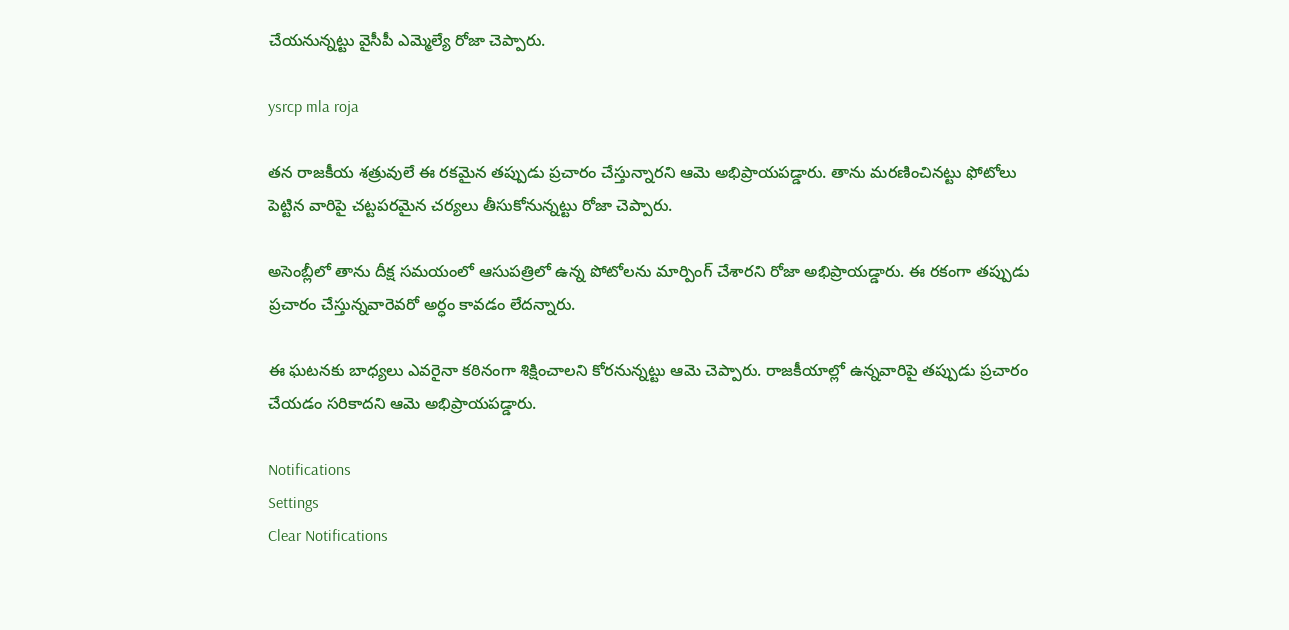చేయనున్నట్టు వైసీపీ ఎమ్మెల్యే రోజా చెప్పారు.

ysrcp mla roja

తన రాజకీయ శత్రువులే ఈ రకమైన తప్పుడు ప్రచారం చేస్తున్నారని ఆమె అభిప్రాయపడ్డారు. తాను మరణించినట్టు ఫోటోలు పెట్టిన వారిపై చట్టపరమైన చర్యలు తీసుకోనున్నట్టు రోజా చెప్పారు.

అసెంబ్లీలో తాను దీక్ష సమయంలో ఆసుపత్రిలో ఉన్న పోటోలను మార్పింగ్ చేశారని రోజా అభిప్రాయడ్డారు. ఈ రకంగా తప్పుడు ప్రచారం చేస్తున్నవారెవరో అర్ధం కావడం లేదన్నారు.

ఈ ఘటనకు బాధ్యలు ఎవరైనా కఠినంగా శిక్షించాలని కోరనున్నట్టు ఆమె చెప్పారు. రాజకీయాల్లో ఉన్నవారిపై తప్పుడు ప్రచారం చేయడం సరికాదని ఆమె అభిప్రాయపడ్డారు.

Notifications
Settings
Clear Notifications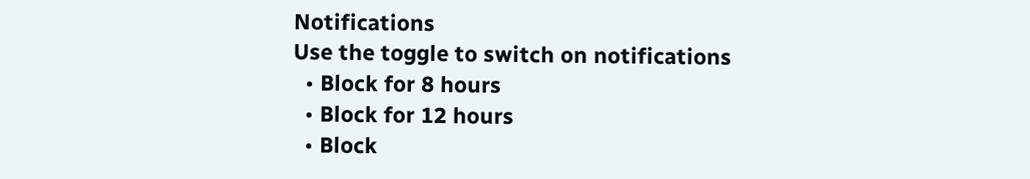Notifications
Use the toggle to switch on notifications
  • Block for 8 hours
  • Block for 12 hours
  • Block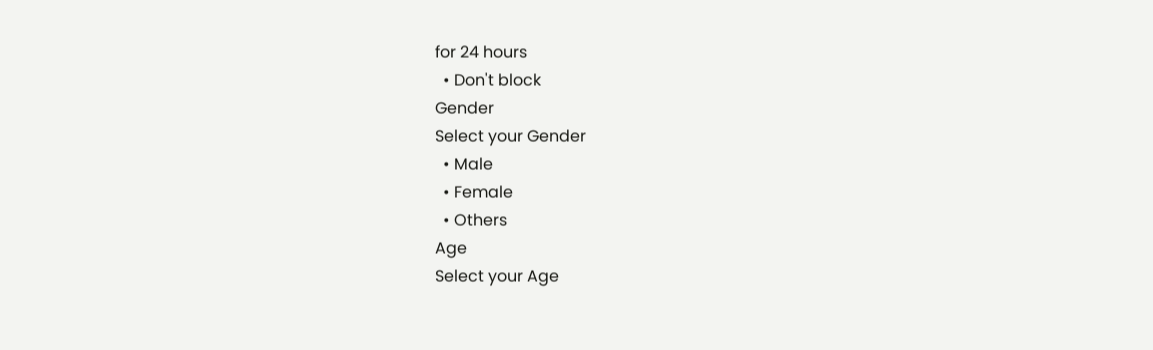for 24 hours
  • Don't block
Gender
Select your Gender
  • Male
  • Female
  • Others
Age
Select your Age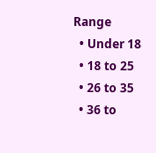Range
  • Under 18
  • 18 to 25
  • 26 to 35
  • 36 to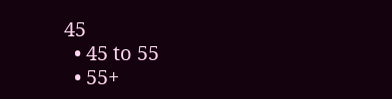45
  • 45 to 55
  • 55+